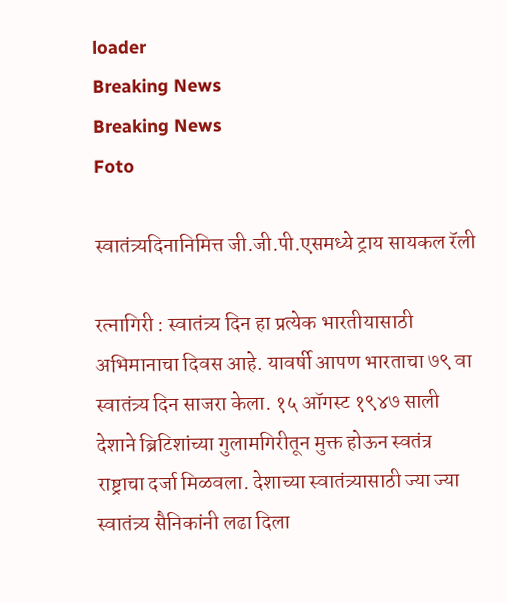loader
Breaking News
Breaking News
Foto

स्वातंत्र्यदिनानिमित्त जी.जी.पी.एसमध्ये ट्राय सायकल रॅली

रत्नागिरी : स्वातंत्र्य दिन हा प्रत्येक भारतीयासाठी अभिमानाचा दिवस आहे. यावर्षी आपण भारताचा ७९ वा स्वातंत्र्य दिन साजरा केला. १५ ऑगस्ट १९४७ साली देशाने ब्रिटिशांच्या गुलामगिरीतून मुक्त होऊन स्वतंत्र राष्ट्राचा दर्जा मिळवला. देशाच्या स्वातंत्र्यासाठी ज्या ज्या स्वातंत्र्य सैनिकांनी लढा दिला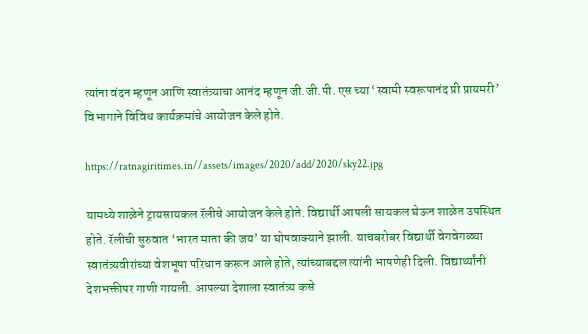त्यांना वंदन म्हणून आणि स्वातंत्र्याचा आनंद म्हणून जी.जी.पी. एस च्या ‘स्वामी स्वरूपानंद प्री प्रायमरी’ विभागाने विविध कार्यक्रमांचे आयोजन केले होते.

https://ratnagiritimes.in//assets/images/2020/add/2020/sky22.jpg

यामध्ये शाळेने ट्रायसायकल रॅलीचे आयोजन केले होते. विद्यार्थी आपली सायकल घेऊन शाळेत उपस्थित होते. रॅलीची सुरुवात ‘भारत माता की जय’ या घोषवाक्याने झाली. याचबरोबर विद्यार्थी वेगवेगळ्या स्वातंत्र्यवीरांच्या वेशभूषा परिधान करून आले होते, त्यांच्याबद्दल त्यांनी भाषणेही दिली. विद्यार्थ्यांनी देशभक्तीपर गाणी गायली. आपल्या देशाला स्वातंत्र्य कसे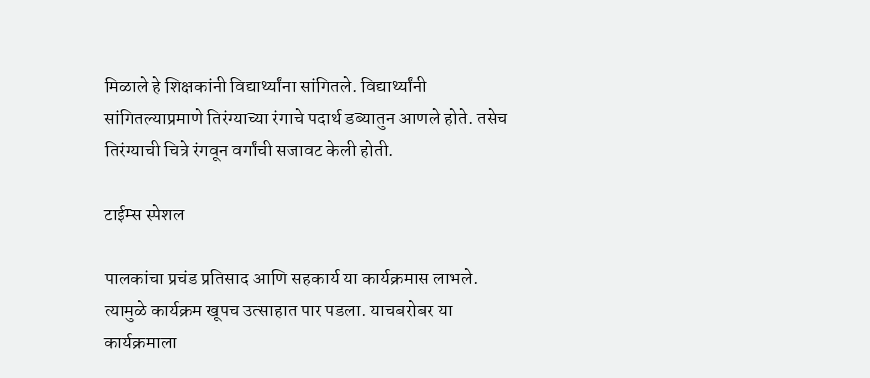मिळाले हे शिक्षकांनी विद्यार्थ्यांना सांगितले. विद्यार्थ्यांनी सांगितल्याप्रमाणे तिरंग्याच्या रंगाचे पदार्थ डब्यातुन आणले होते. तसेच तिरंग्याची चित्रे रंगवून वर्गांची सजावट केली होती.

टाईम्स स्पेशल

पालकांचा प्रचंड प्रतिसाद आणि सहकार्य या कार्यक्रमास लाभले. त्यामुळे कार्यक्रम खूपच उत्साहात पार पडला. याचबरोबर या कार्यक्रमाला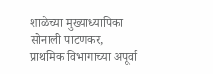शाळेच्या मुख्याध्यापिका सोनाली पाटणकर, प्राथमिक विभागाच्या अपूर्वा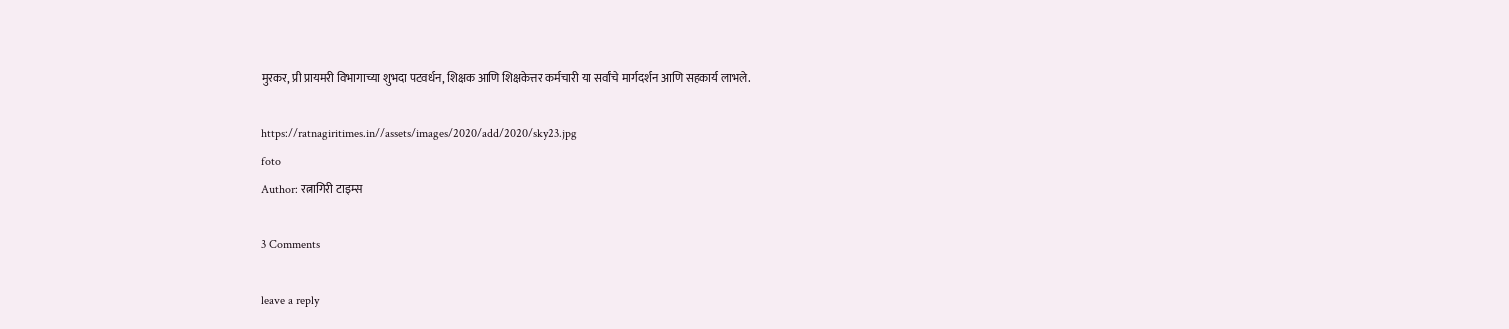मुरकर, प्री प्रायमरी विभागाच्या शुभदा पटवर्धन, शिक्षक आणि शिक्षकेत्तर कर्मचारी या सर्वांचे मार्गदर्शन आणि सहकार्य लाभले.

https://ratnagiritimes.in//assets/images/2020/add/2020/sky23.jpg
foto
Author: रत्नागिरी टाइम्स

3 Comments

leave a reply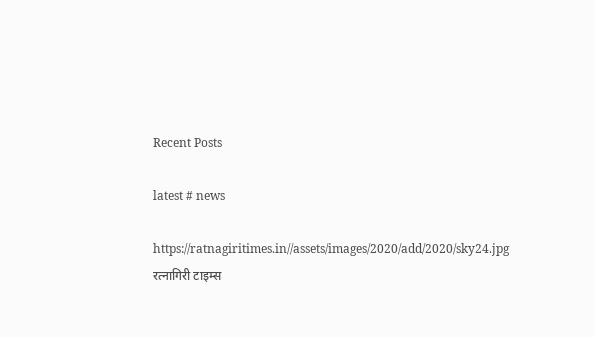Recent Posts

latest # news

https://ratnagiritimes.in//assets/images/2020/add/2020/sky24.jpg
रत्नागिरी टाइम्स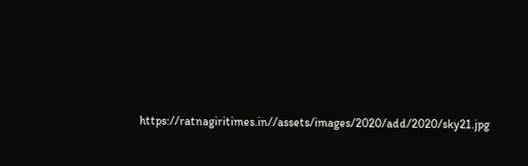https://ratnagiritimes.in//assets/images/2020/add/2020/sky21.jpg